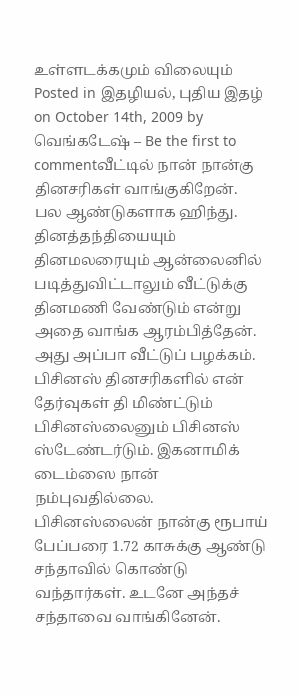உள்ளடக்கமும் விலையும்
Posted in இதழியல், புதிய இதழ் on October 14th, 2009 by வெங்கடேஷ் – Be the first to commentவீட்டில் நான் நான்கு தினசரிகள் வாங்குகிறேன். பல ஆண்டுகளாக ஹிந்து. தினத்தந்தியையும் தினமலரையும் ஆன்லைனில் படித்துவிட்டாலும் வீட்டுக்கு தினமணி வேண்டும் என்று அதை வாங்க ஆரம்பித்தேன். அது அப்பா வீட்டுப் பழக்கம். பிசினஸ் தினசரிகளில் என் தேர்வுகள் தி மிண்ட்டும் பிசினஸ்லைனும் பிசினஸ் ஸ்டேண்டர்டும். இகனாமிக் டைம்ஸை நான் நம்புவதில்லை. பிசினஸ்லைன் நான்கு ரூபாய் பேப்பரை 1.72 காசுக்கு ஆண்டு சந்தாவில் கொண்டு வந்தார்கள். உடனே அந்தச் சந்தாவை வாங்கினேன்.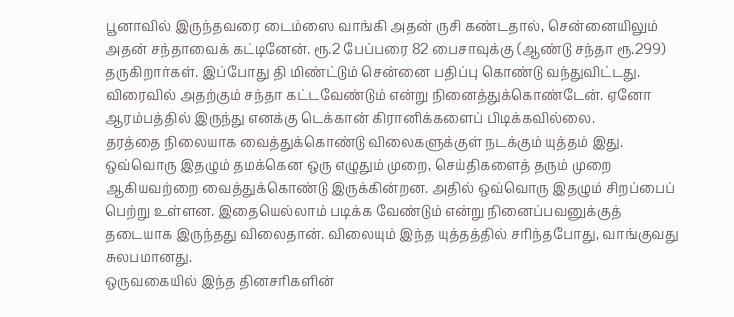பூனாவில் இருந்தவரை டைம்ஸை வாங்கி அதன் ருசி கண்டதால், சென்னையிலும் அதன் சந்தாவைக் கட்டினேன். ரூ.2 பேப்பரை 82 பைசாவுக்கு (ஆண்டு சந்தா ரூ.299) தருகிறார்கள். இப்போது தி மிண்ட்டும் சென்னை பதிப்பு கொண்டு வந்துவிட்டது. விரைவில் அதற்கும் சந்தா கட்டவேண்டும் என்று நினைத்துக்கொண்டேன். ஏனோ ஆரம்பத்தில் இருந்து எனக்கு டெக்கான் கிரானிக்களைப் பிடிக்கவில்லை.
தரத்தை நிலையாக வைத்துக்கொண்டு விலைகளுக்குள் நடக்கும் யுத்தம் இது. ஒவ்வொரு இதழும் தமக்கென ஒரு எழுதும் முறை, செய்திகளைத் தரும் முறை ஆகியவற்றை வைத்துக்கொண்டு இருக்கின்றன. அதில் ஒவ்வொரு இதழும் சிறப்பைப் பெற்று உள்ளன. இதையெல்லாம் படிக்க வேண்டும் என்று நினைப்பவனுக்குத் தடையாக இருந்தது விலைதான். விலையும் இந்த யுத்தத்தில் சரிந்தபோது, வாங்குவது சுலபமானது.
ஒருவகையில் இந்த தினசரிகளின்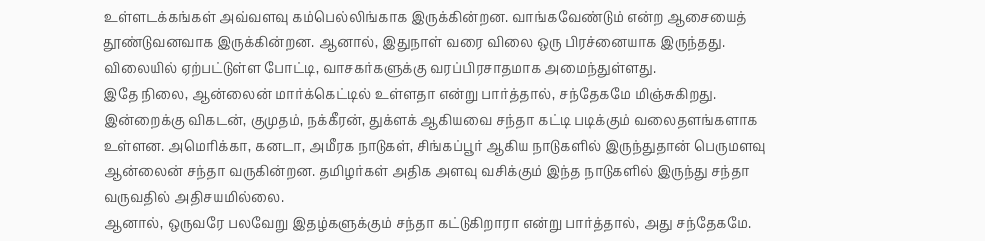உள்ளடக்கங்கள் அவ்வளவு கம்பெல்லிங்காக இருக்கின்றன. வாங்கவேண்டும் என்ற ஆசையைத் தூண்டுவனவாக இருக்கின்றன. ஆனால், இதுநாள் வரை விலை ஒரு பிரச்னையாக இருந்தது. விலையில் ஏற்பட்டுள்ள போட்டி, வாசகர்களுக்கு வரப்பிரசாதமாக அமைந்துள்ளது.
இதே நிலை, ஆன்லைன் மார்க்கெட்டில் உள்ளதா என்று பார்த்தால், சந்தேகமே மிஞ்சுகிறது. இன்றைக்கு விகடன், குமுதம், நக்கீரன், துக்ளக் ஆகியவை சந்தா கட்டி படிக்கும் வலைதளங்களாக உள்ளன. அமெரிக்கா, கனடா, அமீரக நாடுகள், சிங்கப்பூர் ஆகிய நாடுகளில் இருந்துதான் பெருமளவு ஆன்லைன் சந்தா வருகின்றன. தமிழர்கள் அதிக அளவு வசிக்கும் இந்த நாடுகளில் இருந்து சந்தா வருவதில் அதிசயமில்லை.
ஆனால், ஒருவரே பலவேறு இதழ்களுக்கும் சந்தா கட்டுகிறாரா என்று பார்த்தால், அது சந்தேகமே.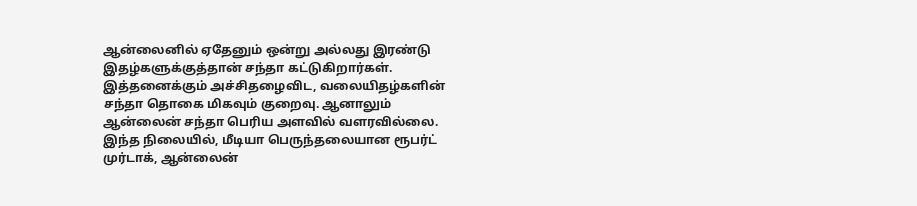ஆன்லைனில் ஏதேனும் ஒன்று அல்லது இரண்டு இதழ்களுக்குத்தான் சந்தா கட்டுகிறார்கள். இத்தனைக்கும் அச்சிதழைவிட, வலையிதழ்களின் சந்தா தொகை மிகவும் குறைவு. ஆனாலும் ஆன்லைன் சந்தா பெரிய அளவில் வளரவில்லை.
இந்த நிலையில், மீடியா பெருந்தலையான ரூபர்ட் முர்டாக், ஆன்லைன்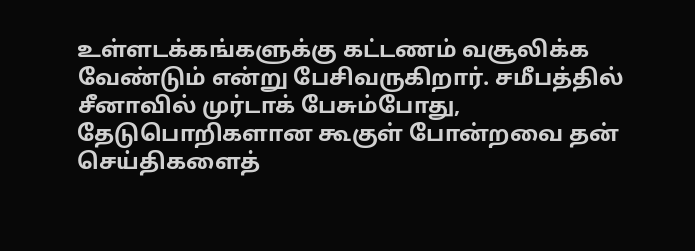உள்ளடக்கங்களுக்கு கட்டணம் வசூலிக்க வேண்டும் என்று பேசிவருகிறார். சமீபத்தில் சீனாவில் முர்டாக் பேசும்போது, தேடுபொறிகளான கூகுள் போன்றவை தன் செய்திகளைத்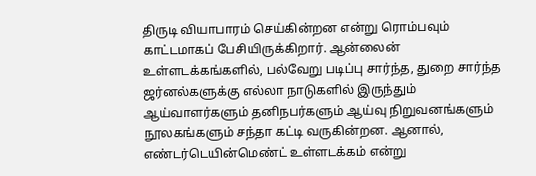திருடி வியாபாரம் செய்கின்றன என்று ரொம்பவும் காட்டமாகப் பேசியிருக்கிறார். ஆன்லைன் உள்ளடக்கங்களில், பல்வேறு படிப்பு சார்ந்த, துறை சார்ந்த ஜர்னல்களுக்கு எல்லா நாடுகளில் இருந்தும் ஆய்வாளர்களும் தனிநபர்களும் ஆய்வு நிறுவனங்களும் நூலகங்களும் சந்தா கட்டி வருகின்றன. ஆனால், எண்டர்டெயின்மெண்ட் உள்ளடக்கம் என்று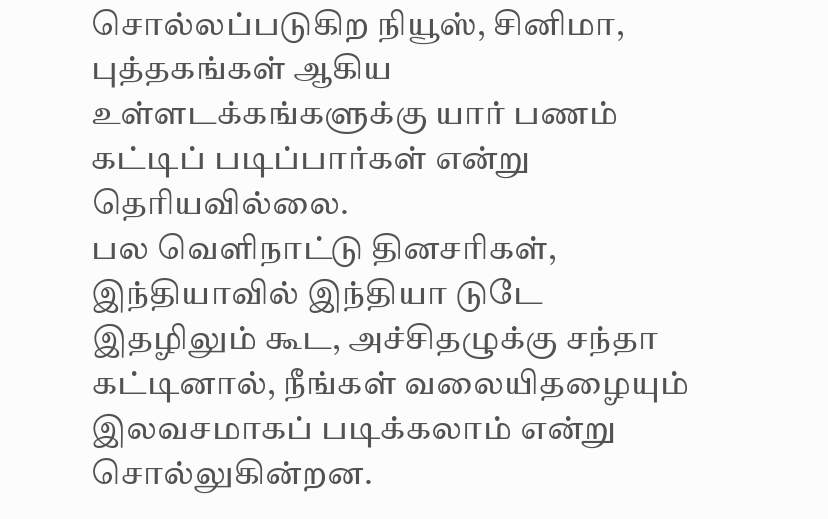சொல்லப்படுகிற நியூஸ், சினிமா, புத்தகங்கள் ஆகிய உள்ளடக்கங்களுக்கு யார் பணம் கட்டிப் படிப்பார்கள் என்று தெரியவில்லை.
பல வெளிநாட்டு தினசரிகள், இந்தியாவில் இந்தியா டுடே இதழிலும் கூட, அச்சிதழுக்கு சந்தா கட்டினால், நீங்கள் வலையிதழையும் இலவசமாகப் படிக்கலாம் என்று சொல்லுகின்றன.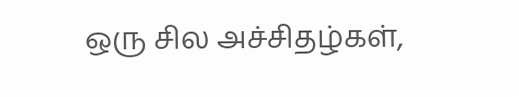ஒரு சில அச்சிதழ்கள்,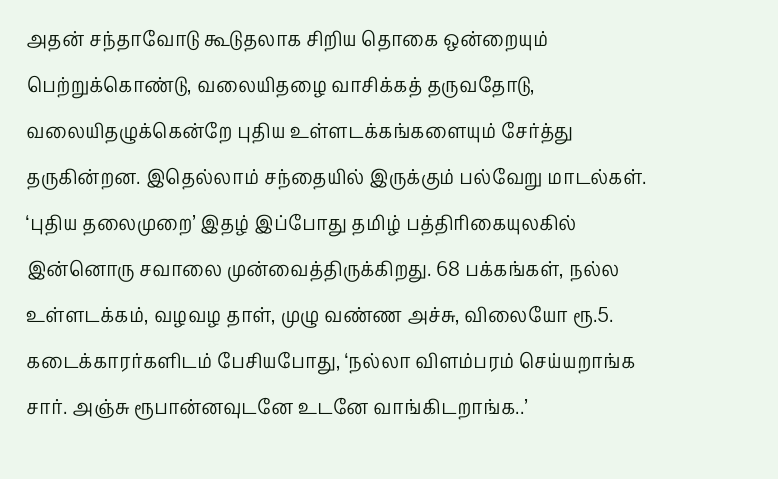அதன் சந்தாவோடு கூடுதலாக சிறிய தொகை ஒன்றையும் பெற்றுக்கொண்டு, வலையிதழை வாசிக்கத் தருவதோடு, வலையிதழுக்கென்றே புதிய உள்ளடக்கங்களையும் சேர்த்து தருகின்றன. இதெல்லாம் சந்தையில் இருக்கும் பல்வேறு மாடல்கள்.
‘புதிய தலைமுறை’ இதழ் இப்போது தமிழ் பத்திரிகையுலகில் இன்னொரு சவாலை முன்வைத்திருக்கிறது. 68 பக்கங்கள், நல்ல உள்ளடக்கம், வழவழ தாள், முழு வண்ண அச்சு, விலையோ ரூ.5. கடைக்காரர்களிடம் பேசியபோது, ‘நல்லா விளம்பரம் செய்யறாங்க சார். அஞ்சு ரூபான்னவுடனே உடனே வாங்கிடறாங்க..’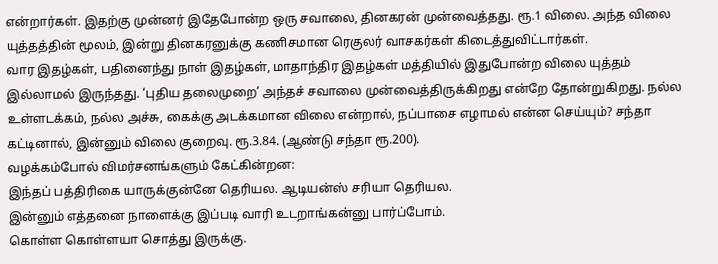என்றார்கள். இதற்கு முன்னர் இதேபோன்ற ஒரு சவாலை, தினகரன் முன்வைத்தது. ரூ.1 விலை. அந்த விலை யுத்தத்தின் மூலம், இன்று தினகரனுக்கு கணிசமான ரெகுலர் வாசகர்கள் கிடைத்துவிட்டார்கள்.
வார இதழ்கள், பதினைந்து நாள் இதழ்கள், மாதாந்திர இதழ்கள் மத்தியில் இதுபோன்ற விலை யுத்தம் இல்லாமல் இருந்தது. ‘புதிய தலைமுறை’ அந்தச் சவாலை முன்வைத்திருக்கிறது என்றே தோன்றுகிறது. நல்ல உள்ளடக்கம், நல்ல அச்சு, கைக்கு அடக்கமான விலை என்றால், நப்பாசை எழாமல் என்ன செய்யும்? சந்தா கட்டினால், இன்னும் விலை குறைவு. ரூ.3.84. (ஆண்டு சந்தா ரூ.200).
வழக்கம்போல் விமர்சனங்களும் கேட்கின்றன:
இந்தப் பத்திரிகை யாருக்குன்னே தெரியல. ஆடியன்ஸ் சரியா தெரியல.
இன்னும் எத்தனை நாளைக்கு இப்படி வாரி உடறாங்கன்னு பார்ப்போம்.
கொள்ள கொள்ளயா சொத்து இருக்கு.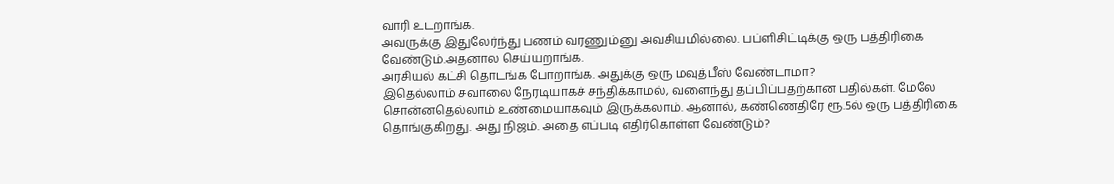வாரி உடறாங்க.
அவருக்கு இதுலேர்ந்து பணம் வரணும்னு அவசியமில்லை. பப்ளிசிட்டிக்கு ஒரு பத்திரிகை வேண்டும்.அதனால செய்யறாங்க.
அரசியல் கட்சி தொடங்க போறாங்க. அதுக்கு ஒரு மவுத்பீஸ் வேண்டாமா?
இதெல்லாம் சவாலை நேரடியாகச் சந்திக்காமல், வளைந்து தப்பிப்பதற்கான பதில்கள். மேலே சொன்னதெல்லாம் உண்மையாகவும் இருக்கலாம். ஆனால், கண்ணெதிரே ரூ.5ல் ஒரு பத்திரிகை தொங்குகிறது. அது நிஜம். அதை எப்படி எதிர்கொள்ள வேண்டும்?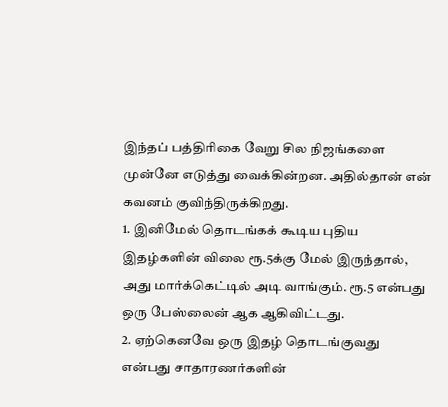இந்தப் பத்திரிகை வேறு சில நிஜங்களை முன்னே எடுத்து வைக்கின்றன. அதில்தான் என் கவனம் குவிந்திருக்கிறது.
1. இனிமேல் தொடங்கக் கூடிய புதிய இதழ்களின் விலை ரூ.5க்கு மேல் இருந்தால், அது மார்க்கெட்டில் அடி வாங்கும். ரூ.5 என்பது ஒரு பேஸ்லைன் ஆக ஆகிவிட்டது.
2. ஏற்கெனவே ஒரு இதழ் தொடங்குவது என்பது சாதாரணர்களின்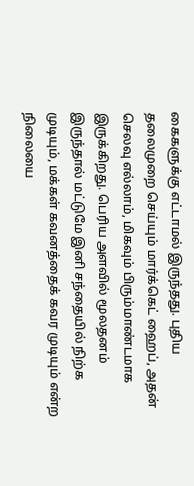கைகளுக்கு எட்டாமல் இருந்தது. புதிய தலைமுறை செய்யும் மார்க்கெட் ஹைப், அதன் செலவு எல்லாம், மிகவும் பிரும்மாண்டமாக இருக்கிறது. பெரிய அளவில் மூலதனம் இருந்தால் மட்டுமே இனி சந்தையில் நிற்க முடியும், மக்கள் கவனத்தைக் கவர முடியும் என்ற நிலையை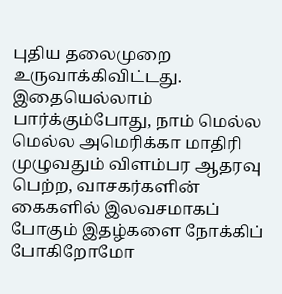புதிய தலைமுறை உருவாக்கிவிட்டது.
இதையெல்லாம் பார்க்கும்போது, நாம் மெல்ல மெல்ல அமெரிக்கா மாதிரி முழுவதும் விளம்பர ஆதரவு பெற்ற, வாசகர்களின் கைகளில் இலவசமாகப் போகும் இதழ்களை நோக்கிப் போகிறோமோ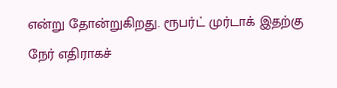என்று தோன்றுகிறது. ரூபர்ட் முர்டாக் இதற்கு நேர் எதிராகச்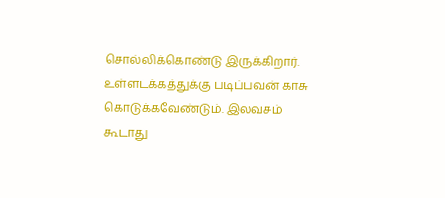சொல்லிக்கொண்டு இருக்கிறார். உள்ளடக்கத்துக்கு படிப்பவன் காசு கொடுக்கவேண்டும். இலவசம் கூடாது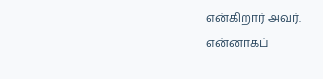என்கிறார் அவர். என்னாகப்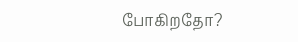போகிறதோ?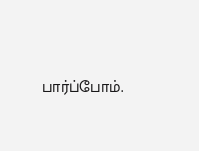பார்ப்போம்.